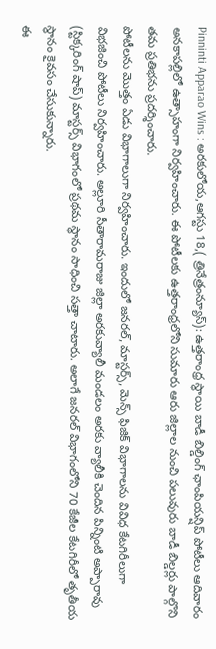Pinninti Apparao Wins : అరకులోయ,ఆగస్టు 18,( త్రినేత్రంన్యూస్): ఉత్తరాంధ్ర స్థాయి బాడీ బిల్డింగ్ ఛాంపియన్షిప్ పోటీలు ఆదివారం అనకాపల్లిలో ఉత్సాహంగా నిర్వహించారు. ఈ పోటీలకు ఉత్తరాంధ్రలోని సుమారు ఆరు జిల్లాల నుంచి పలువురు బాడీ బిల్డర్లు పాల్గొని తమ ప్రతిభను ప్రదర్శించారు.
పోటీలను మొత్తం ఏడు విభాగాలుగా నిర్వహించారు. ఇందులో జనరల్, మాస్టర్స్, మెన్స్ ఫిజిక్ విభాగాలను వివిధ కేటగిరీలుగా విభజించి పోటీలు నిర్వహించారు. అల్లూరి సీతారామరాజు జిల్లా అరకువ్యాలీ మండలం అరకు వ్యాలీకి చెందిన పిన్నింటి అప్పారావు (స్టిక్కరింగ్ షాప్) మాస్టర్స్ విభాగంలో ప్రథమ స్థానం సాధించి సత్తా చాటారు. అలాగే జనరల్ విభాగంలోని 70 కేజీల కేటగిరీలో తృతీయ స్థానం కైవసం చేసుకున్నారు.
ఈ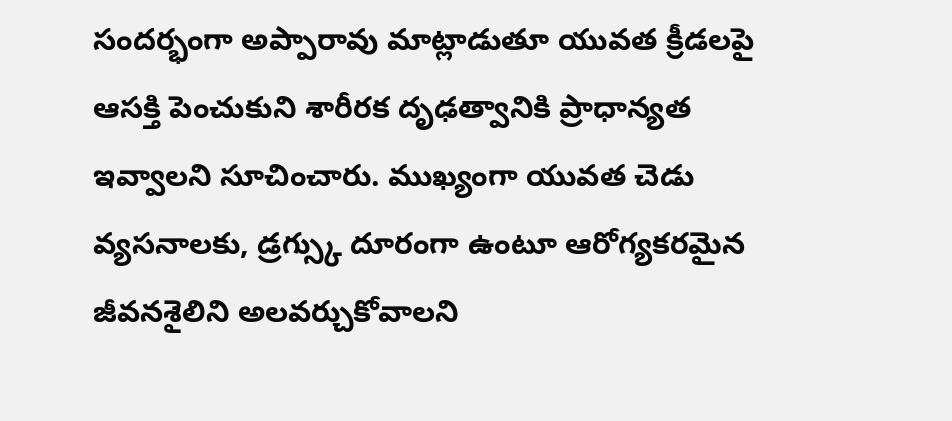సందర్భంగా అప్పారావు మాట్లాడుతూ యువత క్రీడలపై ఆసక్తి పెంచుకుని శారీరక దృఢత్వానికి ప్రాధాన్యత ఇవ్వాలని సూచించారు. ముఖ్యంగా యువత చెడు వ్యసనాలకు, డ్రగ్స్కు దూరంగా ఉంటూ ఆరోగ్యకరమైన జీవనశైలిని అలవర్చుకోవాలని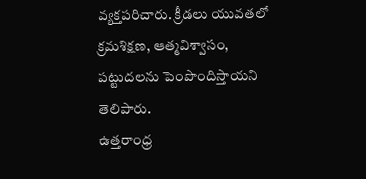వ్యక్తపరిచారు. క్రీడలు యువతలో క్రమశిక్షణ, ఆత్మవిశ్వాసం, పట్టుదలను పెంపొందిస్తాయని తెలిపారు.
ఉత్తరాంధ్ర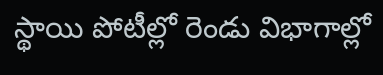స్థాయి పోటీల్లో రెండు విభాగాల్లో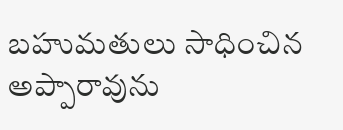బహుమతులు సాధించిన అప్పారావును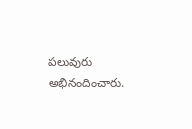పలువురు అభినందించారు.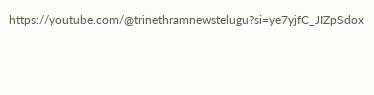https://youtube.com/@trinethramnewstelugu?si=ye7yjfC_JIZpSdox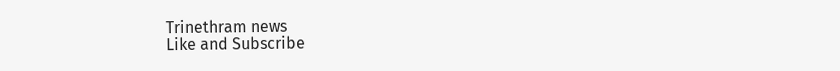Trinethram news
Like and Subscribe